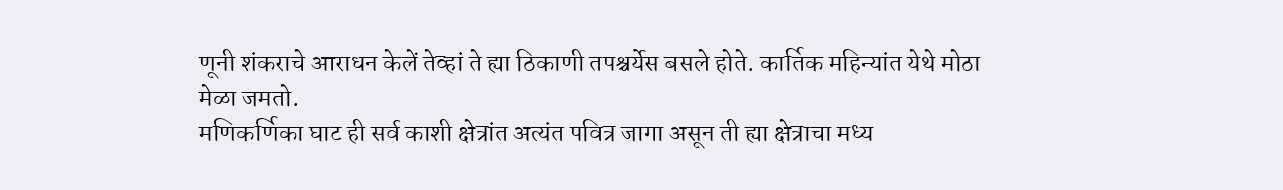णूनी शंकराचे आराधन केलें तेव्हां ते ह्या ठिकाणी तपश्चर्येस बसले होते. कार्तिक महिन्यांत येथे मोठा मेळा जमतो.
मणिकर्णिका घाट ही सर्व काशी क्षेत्रांत अत्यंत पवित्र जागा असून ती ह्या क्षेत्राचा मध्य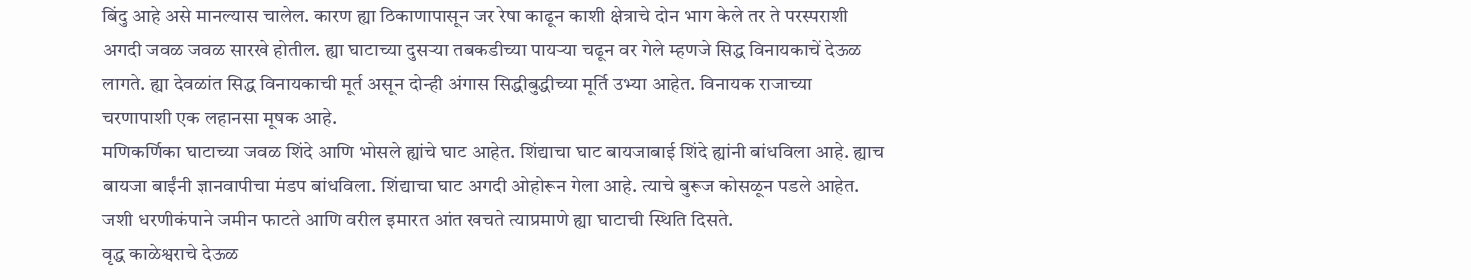बिंदु आहे असे मानल्यास चालेल. कारण ह्या ठिकाणापासून जर रेषा काढून काशी क्षेत्राचे दोन भाग केले तर ते परस्पराशी अगदी जवळ जवळ सारखे होतील. ह्या घाटाच्या दुसऱ्या तबकडीच्या पायऱ्या चढून वर गेले म्हणजे सिद्ध विनायकाचें देऊळ लागते. ह्या देवळांत सिद्ध विनायकाची मूर्त असून दोन्ही अंगास सिद्धीबुद्धीच्या मूर्ति उभ्या आहेत. विनायक राजाच्या चरणापाशी एक लहानसा मूषक आहे.
मणिकर्णिका घाटाच्या जवळ शिंदे आणि भोसले ह्यांचे घाट आहेत. शिंद्याचा घाट बायजाबाई शिंदे ह्यांनी बांधविला आहे. ह्याच बायजा बाईंनी ज्ञानवापीचा मंडप बांधविला. शिंद्याचा घाट अगदी ओहोरून गेला आहे. त्याचे बुरूज कोसळून पडले आहेत. जशी धरणीकंपाने जमीन फाटते आणि वरील इमारत आंत खचते त्याप्रमाणे ह्या घाटाची स्थिति दिसते.
वृद्ध काळेश्वराचे देऊळ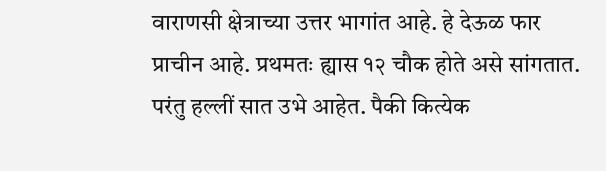वाराणसी क्षेत्राच्या उत्तर भागांत आहे. हे देऊळ फार प्राचीन आहे. प्रथमतः ह्यास १२ चौक होते असे सांगतात. परंतु हल्लीं सात उभे आहेत. पैकी कित्येक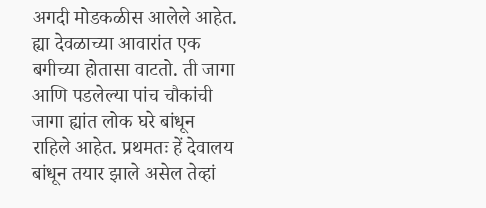अगदी मोडकळीस आलेले आहेत. ह्या देवळाच्या आवारांत एक बगीच्या होतासा वाटतो. ती जागा आणि पडलेल्या पांच चौकांची जागा ह्यांत लोक घरे बांधून राहिले आहेत. प्रथमतः हें देवालय बांधून तयार झाले असेल तेव्हां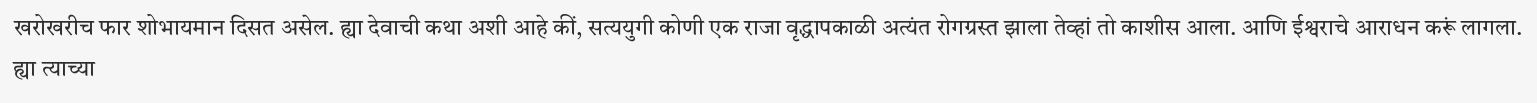खरोखरीच फार शोभायमान दिसत असेल. ह्या देवाची कथा अशी आहे कीं, सत्ययुगी कोणी एक राजा वृद्धापकाळी अत्यंत रोगग्रस्त झाला तेव्हां तो काशीस आला. आणि ईश्वराचे आराधन करूं लागला. ह्या त्याच्या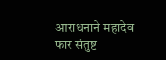आराधनाने महादेव फार संतुष्ट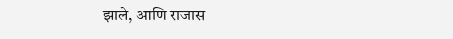झाले, आणि राजास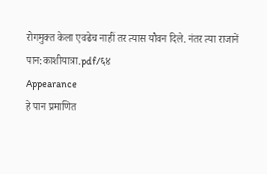रोगमुक्त केला एवढेच नाहीं तर त्यास यौवन दिले. नंतर त्या राजानें
पान:काशीयात्रा.pdf/६४
Appearance
हे पान प्रमाणित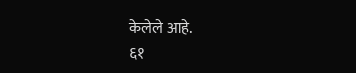केलेले आहे.
६१